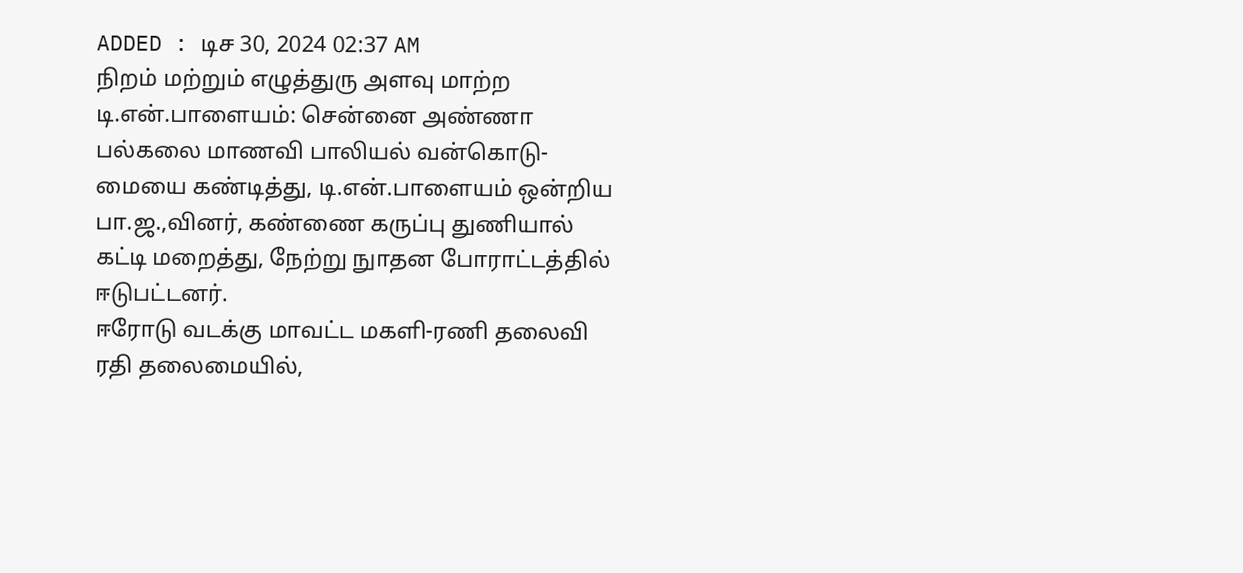ADDED : டிச 30, 2024 02:37 AM
நிறம் மற்றும் எழுத்துரு அளவு மாற்ற
டி.என்.பாளையம்: சென்னை அண்ணா பல்கலை மாணவி பாலியல் வன்கொடு-மையை கண்டித்து, டி.என்.பாளையம் ஒன்றிய பா.ஜ.,வினர், கண்ணை கருப்பு துணியால் கட்டி மறைத்து, நேற்று நுாதன போராட்டத்தில் ஈடுபட்டனர்.
ஈரோடு வடக்கு மாவட்ட மகளி-ரணி தலைவி ரதி தலைமையில்,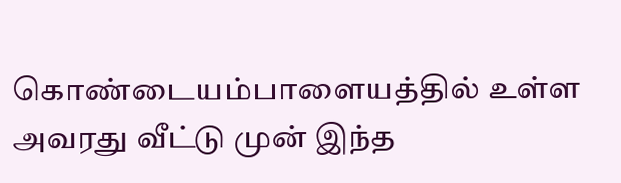கொண்டையம்பாளையத்தில் உள்ள அவரது வீட்டு முன் இந்த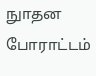நுாதன போராட்டம்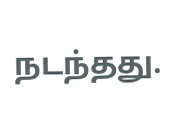நடந்தது.